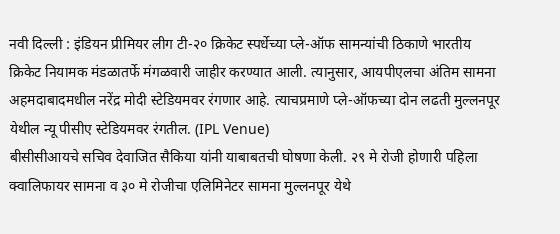नवी दिल्ली : इंडियन प्रीमियर लीग टी-२० क्रिकेट स्पर्धेच्या प्ले-ऑफ सामन्यांची ठिकाणे भारतीय क्रिकेट नियामक मंडळातर्फे मंगळवारी जाहीर करण्यात आली. त्यानुसार, आयपीएलचा अंतिम सामना अहमदाबादमधील नरेंद्र मोदी स्टेडियमवर रंगणार आहे. त्याचप्रमाणे प्ले-ऑफच्या दोन लढती मुल्लनपूर येथील न्यू पीसीए स्टेडियमवर रंगतील. (IPL Venue)
बीसीसीआयचे सचिव देवाजित सैकिया यांनी याबाबतची घोषणा केली. २९ मे रोजी होणारी पहिला क्वालिफायर सामना व ३० मे रोजीचा एलिमिनेटर सामना मुल्लनपूर येथे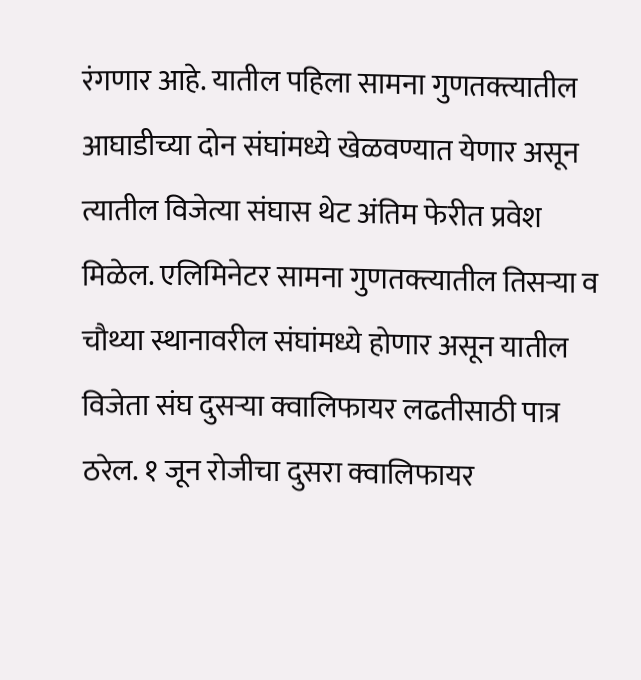रंगणार आहे. यातील पहिला सामना गुणतक्त्यातील आघाडीच्या दोन संघांमध्ये खेळवण्यात येणार असून त्यातील विजेत्या संघास थेट अंतिम फेरीत प्रवेश मिळेल. एलिमिनेटर सामना गुणतक्त्यातील तिसऱ्या व चौथ्या स्थानावरील संघांमध्ये होणार असून यातील विजेता संघ दुसऱ्या क्वालिफायर लढतीसाठी पात्र ठरेल. १ जून रोजीचा दुसरा क्वालिफायर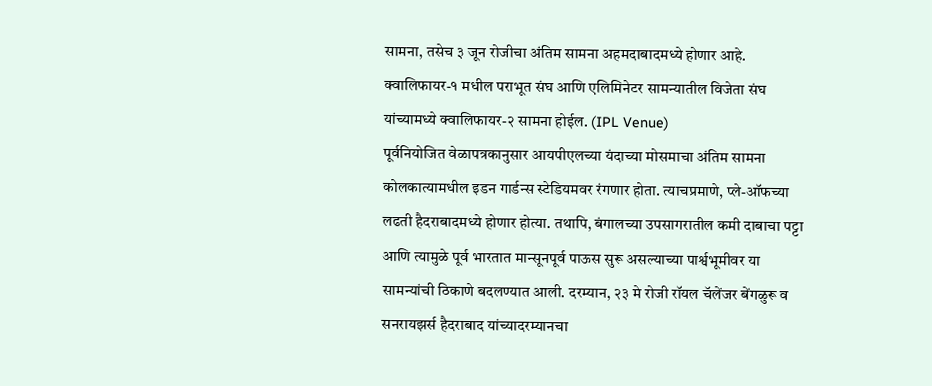सामना, तसेच ३ जून रोजीचा अंतिम सामना अहमदाबादमध्ये होणार आहे. क्वालिफायर-१ मधील पराभूत संघ आणि एलिमिनेटर सामन्यातील विजेता संघ यांच्यामध्ये क्वालिफायर-२ सामना होईल. (IPL Venue)
पूर्वनियोजित वेळापत्रकानुसार आयपीएलच्या यंदाच्या मोसमाचा अंतिम सामना कोलकात्यामधील इडन गार्डन्स स्टेडियमवर रंगणार होता. त्याचप्रमाणे, प्ले-ऑफच्या लढती हैदराबादमध्ये होणार होत्या. तथापि, बंगालच्या उपसागरातील कमी दाबाचा पट्टा आणि त्यामुळे पूर्व भारतात मान्सूनपूर्व पाऊस सुरू असल्याच्या पार्श्वभूमीवर या सामन्यांची ठिकाणे बदलण्यात आली. दरम्यान, २३ मे रोजी रॉयल चॅलेंजर बेंगळुरू व सनरायझर्स हैदराबाद यांच्यादरम्यानचा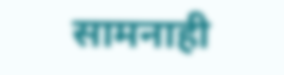सामनाही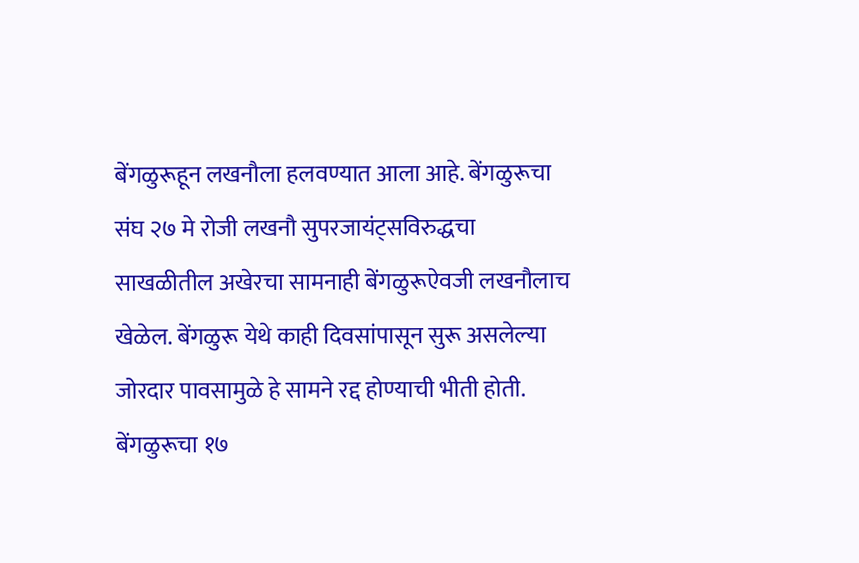बेंगळुरूहून लखनौला हलवण्यात आला आहे. बेंगळुरूचा संघ २७ मे रोजी लखनौ सुपरजायंट्सविरुद्धचा साखळीतील अखेरचा सामनाही बेंगळुरूऐवजी लखनौलाच खेळेल. बेंगळुरू येथे काही दिवसांपासून सुरू असलेल्या जोरदार पावसामुळे हे सामने रद्द होण्याची भीती होती. बेंगळुरूचा १७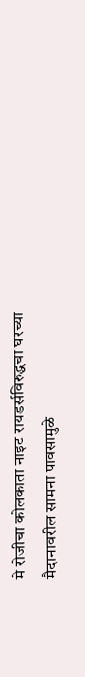मे रोजीचा कोलकाता नाइट रायडर्सविरुद्धचा घरच्या मैदानावरील सामना पावसामुळे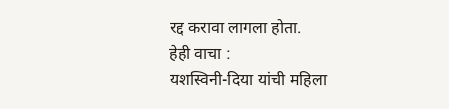रद्द करावा लागला होता.
हेही वाचा :
यशस्विनी-दिया यांची महिला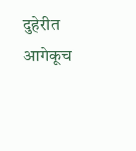दुहेरीत आगेकूच